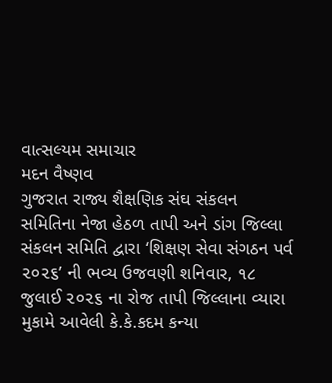વાત્સલ્યમ સમાચાર
મદન વૈષ્ણવ
ગુજરાત રાજ્ય શૈક્ષણિક સંઘ સંકલન સમિતિના નેજા હેઠળ તાપી અને ડાંગ જિલ્લા સંકલન સમિતિ દ્વારા ‘શિક્ષણ સેવા સંગઠન પર્વ ૨૦૨૬’ ની ભવ્ય ઉજવણી શનિવાર, ૧૮ જુલાઈ ૨૦૨૬ ના રોજ તાપી જિલ્લાના વ્યારા મુકામે આવેલી કે.કે.કદમ કન્યા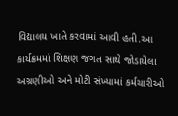વિદ્યાલય ખાતે કરવામાં આવી હતી.આ કાર્યક્રમમાં શિક્ષણ જગત સાથે જોડાયેલા અગ્રણીઓ અને મોટી સંખ્યામાં કર્મચારીઓ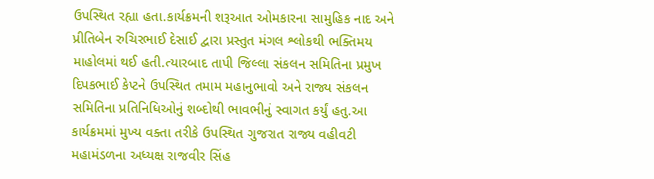ઉપસ્થિત રહ્યા હતા.કાર્યક્રમની શરૂઆત ઓમકારના સામુહિક નાદ અને પ્રીતિબેન રુચિરભાઈ દેસાઈ દ્વારા પ્રસ્તુત મંગલ શ્લોકથી ભક્તિમય માહોલમાં થઈ હતી.ત્યારબાદ તાપી જિલ્લા સંકલન સમિતિના પ્રમુખ દિપકભાઈ કેપ્ટને ઉપસ્થિત તમામ મહાનુભાવો અને રાજ્ય સંકલન સમિતિના પ્રતિનિધિઓનું શબ્દોથી ભાવભીનું સ્વાગત કર્યું હતુ.આ કાર્યક્રમમાં મુખ્ય વક્તા તરીકે ઉપસ્થિત ગુજરાત રાજ્ય વહીવટી મહામંડળના અધ્યક્ષ રાજવીર સિંહ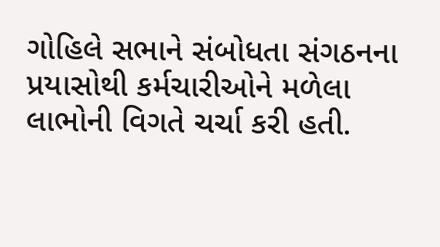ગોહિલે સભાને સંબોધતા સંગઠનના પ્રયાસોથી કર્મચારીઓને મળેલા લાભોની વિગતે ચર્ચા કરી હતી.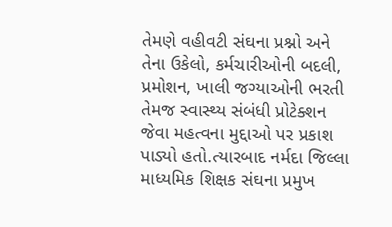તેમણે વહીવટી સંઘના પ્રશ્નો અને તેના ઉકેલો, કર્મચારીઓની બદલી, પ્રમોશન, ખાલી જગ્યાઓની ભરતી તેમજ સ્વાસ્થ્ય સંબંધી પ્રોટેક્શન જેવા મહત્વના મુદ્દાઓ પર પ્રકાશ પાડ્યો હતો.ત્યારબાદ નર્મદા જિલ્લા માધ્યમિક શિક્ષક સંઘના પ્રમુખ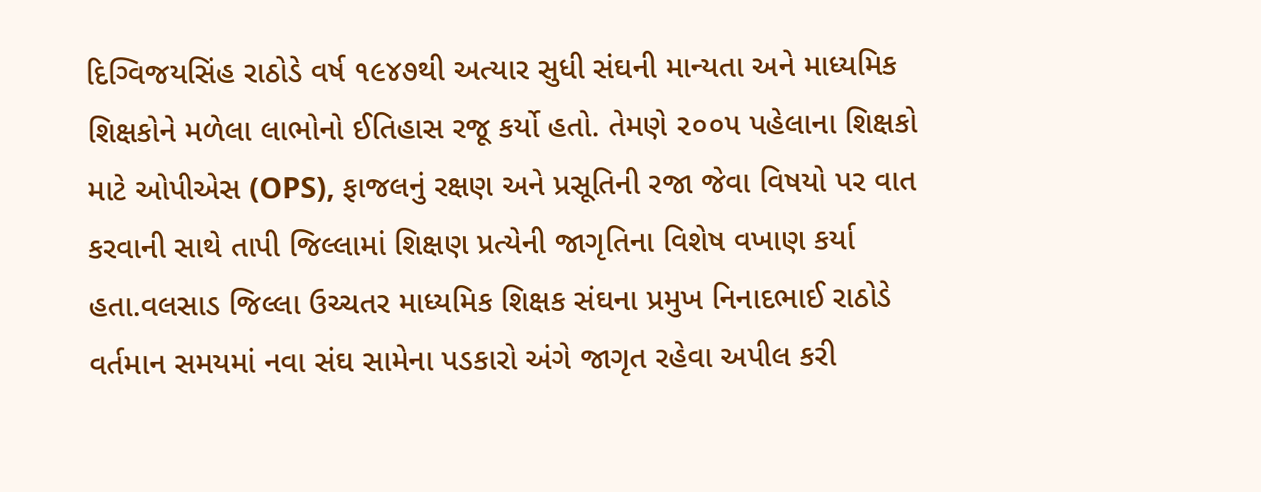દિગ્વિજયસિંહ રાઠોડે વર્ષ ૧૯૪૭થી અત્યાર સુધી સંઘની માન્યતા અને માધ્યમિક શિક્ષકોને મળેલા લાભોનો ઈતિહાસ રજૂ કર્યો હતો. તેમણે ૨૦૦૫ પહેલાના શિક્ષકો માટે ઓપીએસ (OPS), ફાજલનું રક્ષણ અને પ્રસૂતિની રજા જેવા વિષયો પર વાત કરવાની સાથે તાપી જિલ્લામાં શિક્ષણ પ્રત્યેની જાગૃતિના વિશેષ વખાણ કર્યા હતા.વલસાડ જિલ્લા ઉચ્ચતર માધ્યમિક શિક્ષક સંઘના પ્રમુખ નિનાદભાઈ રાઠોડે વર્તમાન સમયમાં નવા સંઘ સામેના પડકારો અંગે જાગૃત રહેવા અપીલ કરી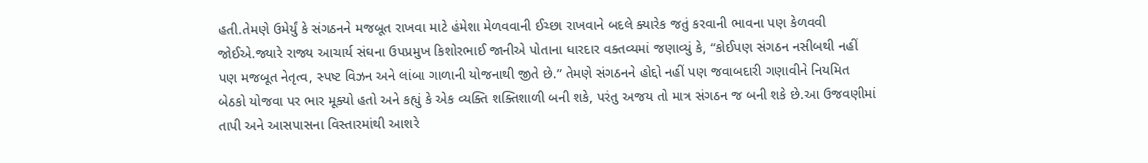હતી.તેમણે ઉમેર્યું કે સંગઠનને મજબૂત રાખવા માટે હંમેશા મેળવવાની ઈચ્છા રાખવાને બદલે ક્યારેક જતું કરવાની ભાવના પણ કેળવવી જોઈએ.જ્યારે રાજ્ય આચાર્ય સંઘના ઉપપ્રમુખ કિશોરભાઈ જાનીએ પોતાના ધારદાર વક્તવ્યમાં જણાવ્યું કે, “કોઈપણ સંગઠન નસીબથી નહીં પણ મજબૂત નેતૃત્વ, સ્પષ્ટ વિઝન અને લાંબા ગાળાની યોજનાથી જીતે છે.” તેમણે સંગઠનને હોદ્દો નહીં પણ જવાબદારી ગણાવીને નિયમિત બેઠકો યોજવા પર ભાર મૂક્યો હતો અને કહ્યું કે એક વ્યક્તિ શક્તિશાળી બની શકે, પરંતુ અજય તો માત્ર સંગઠન જ બની શકે છે.આ ઉજવણીમાં તાપી અને આસપાસના વિસ્તારમાંથી આશરે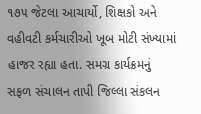૧૭૫ જેટલા આચાર્યો, શિક્ષકો અને વહીવટી કર્મચારીઓ ખૂબ મોટી સંખ્યામાં હાજર રહ્યા હતા. સમગ્ર કાર્યક્રમનું સફળ સંચાલન તાપી જિલ્લા સંકલન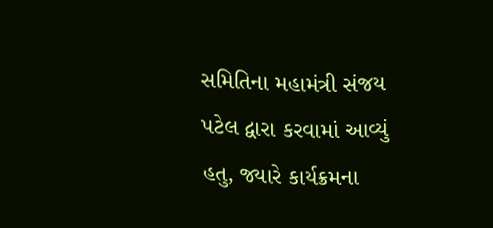સમિતિના મહામંત્રી સંજય પટેલ દ્વારા કરવામાં આવ્યું હતુ, જ્યારે કાર્યક્રમના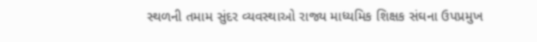સ્થળની તમામ સુંદર વ્યવસ્થાઓ રાજ્ય માધ્યમિક શિક્ષક સંઘના ઉપપ્રમુખ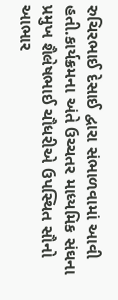રુચિરભાઈ દેસાઈ દ્વારા સંભાળવામાં આવી હતી.કાર્યક્રમના અંતે ઉચ્ચતર માધ્યમિક સંઘના પ્રમુખ શૈલેષભાઈ ચૌધરીએ ઉપસ્થિત સૌનો આભાર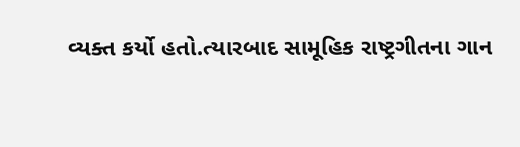વ્યક્ત કર્યો હતો.ત્યારબાદ સામૂહિક રાષ્ટ્રગીતના ગાન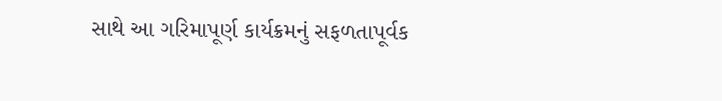સાથે આ ગરિમાપૂર્ણ કાર્યક્રમનું સફળતાપૂર્વક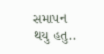સમાપન થયુ હતુ..